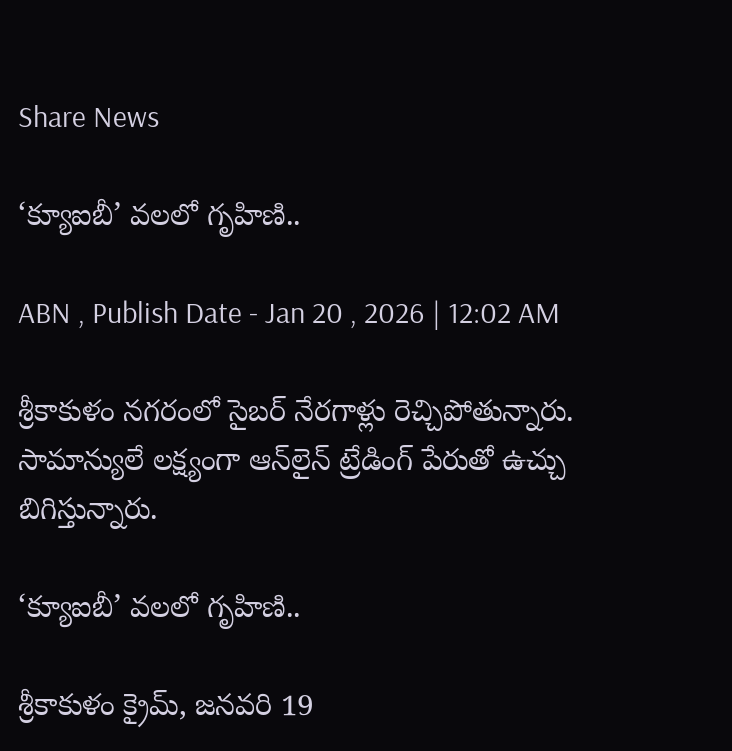Share News

‘క్యూఐబీ’ వలలో గృహిణి..

ABN , Publish Date - Jan 20 , 2026 | 12:02 AM

శ్రీకాకుళం నగరంలో సైబర్‌ నేరగాళ్లు రెచ్చిపోతున్నారు. సామాన్యులే లక్ష్యంగా ఆన్‌లైన్‌ ట్రేడింగ్‌ పేరుతో ఉచ్చు బిగిస్తున్నారు.

‘క్యూఐబీ’ వలలో గృహిణి..

శ్రీకాకుళం క్రైమ్‌, జనవరి 19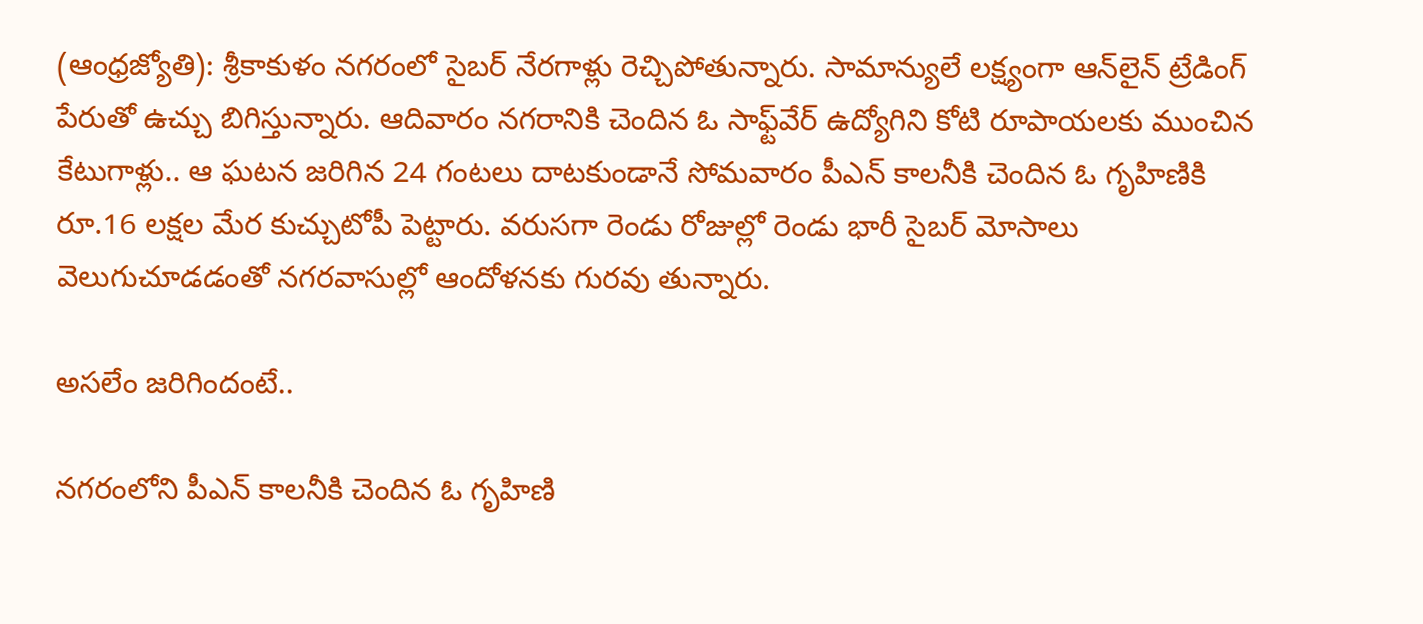(ఆంధ్రజ్యోతి): శ్రీకాకుళం నగరంలో సైబర్‌ నేరగాళ్లు రెచ్చిపోతున్నారు. సామాన్యులే లక్ష్యంగా ఆన్‌లైన్‌ ట్రేడింగ్‌ పేరుతో ఉచ్చు బిగిస్తున్నారు. ఆదివారం నగరానికి చెందిన ఓ సాఫ్ట్‌వేర్‌ ఉద్యోగిని కోటి రూపాయలకు ముంచిన కేటుగాళ్లు.. ఆ ఘటన జరిగిన 24 గంటలు దాటకుండానే సోమవారం పీఎన్‌ కాలనీకి చెందిన ఓ గృహిణికి రూ.16 లక్షల మేర కుచ్చుటోపీ పెట్టారు. వరుసగా రెండు రోజుల్లో రెండు భారీ సైబర్‌ మోసాలు వెలుగుచూడడంతో నగరవాసుల్లో ఆందోళనకు గురవు తున్నారు.

అసలేం జరిగిందంటే..

నగరంలోని పీఎన్‌ కాలనీకి చెందిన ఓ గృహిణి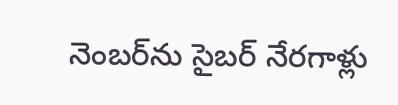నెంబర్‌ను సైబర్‌ నేరగాళ్లు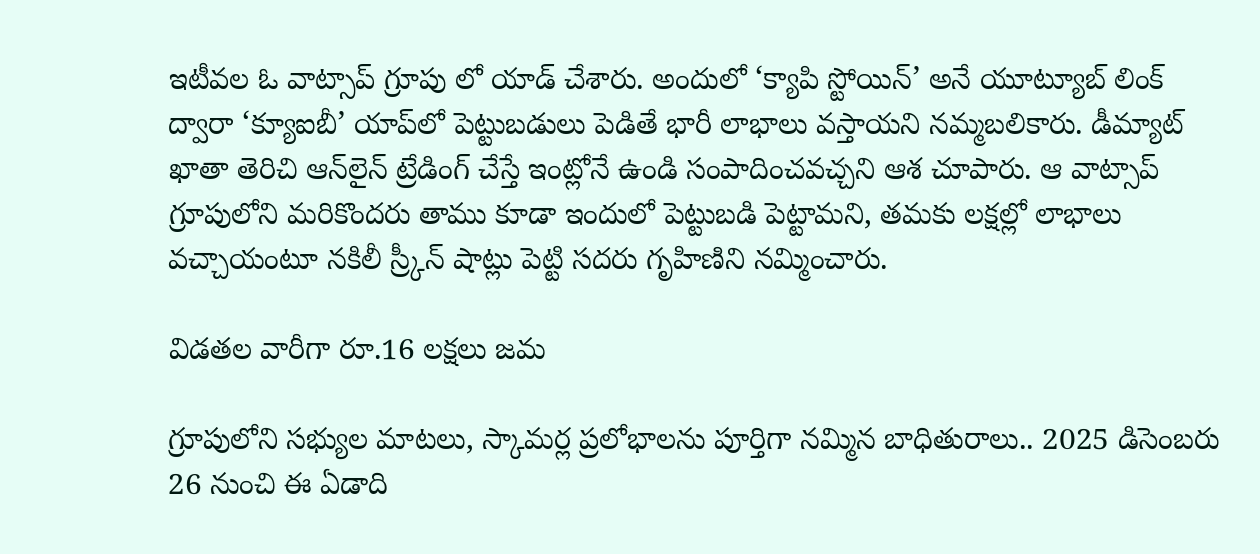ఇటీవల ఓ వాట్సాప్‌ గ్రూపు లో యాడ్‌ చేశారు. అందులో ‘క్యాపి స్టోయిన్‌’ అనే యూట్యూబ్‌ లింక్‌ ద్వారా ‘క్యూఐబీ’ యాప్‌లో పెట్టుబడులు పెడితే భారీ లాభాలు వస్తాయని నమ్మబలికారు. డీమ్యాట్‌ ఖాతా తెరిచి ఆన్‌లైన్‌ ట్రేడింగ్‌ చేస్తే ఇంట్లోనే ఉండి సంపాదించవచ్చని ఆశ చూపారు. ఆ వాట్సాప్‌ గ్రూపులోని మరికొందరు తాము కూడా ఇందులో పెట్టుబడి పెట్టామని, తమకు లక్షల్లో లాభాలు వచ్చాయంటూ నకిలీ స్ర్కీన్‌ షాట్లు పెట్టి సదరు గృహిణిని నమ్మించారు.

విడతల వారీగా రూ.16 లక్షలు జమ

గ్రూపులోని సభ్యుల మాటలు, స్కామర్ల ప్రలోభాలను పూర్తిగా నమ్మిన బాధితురాలు.. 2025 డిసెంబరు 26 నుంచి ఈ ఏడాది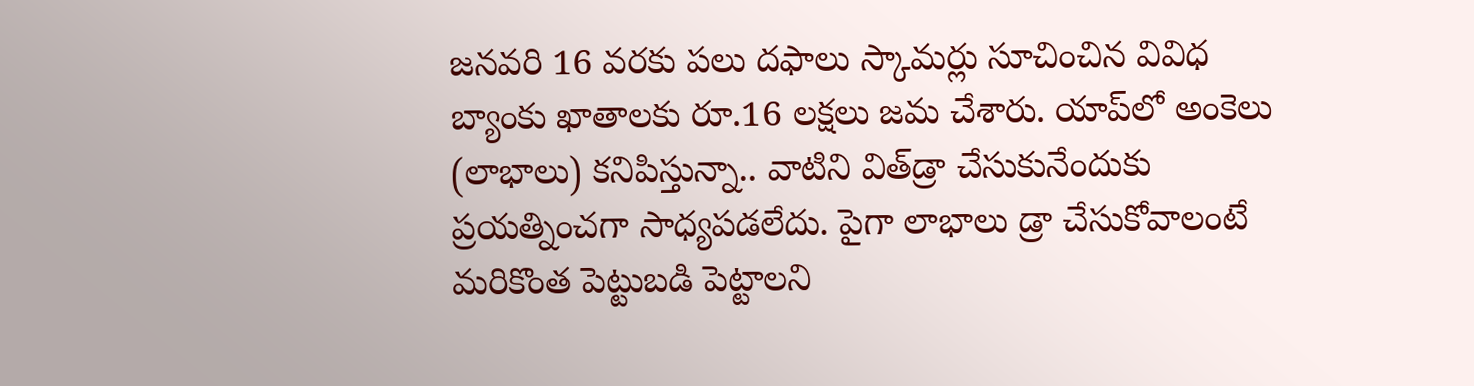జనవరి 16 వరకు పలు దఫాలు స్కామర్లు సూచించిన వివిధ బ్యాంకు ఖాతాలకు రూ.16 లక్షలు జమ చేశారు. యాప్‌లో అంకెలు (లాభాలు) కనిపిస్తున్నా.. వాటిని విత్‌డ్రా చేసుకునేందుకు ప్రయత్నించగా సాధ్యపడలేదు. పైగా లాభాలు డ్రా చేసుకోవాలంటే మరికొంత పెట్టుబడి పెట్టాలని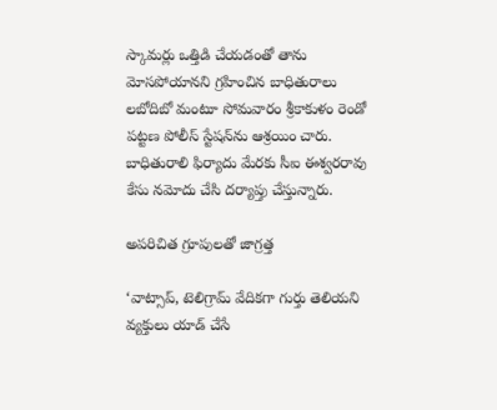స్కామర్లు ఒత్తిడి చేయడంతో తాను మోసపోయానని గ్రహించిన బాధితురాలు లబోదిబో మంటూ సోమవారం శ్రీకాకుళం రెండో పట్టణ పోలీస్‌ స్టేషన్‌ను ఆశ్రయిం చారు. బాధితురాలి ఫిర్యాదు మేరకు సీఐ ఈశ్వరరావు కేసు నమోదు చేసి దర్యాప్తు చేస్తున్నారు.

అపరిచిత గ్రూపులతో జాగ్రత్త

‘వాట్సాప్‌, టెలిగ్రామ్‌ వేదికగా గుర్తు తెలియని వ్యక్తులు యాడ్‌ చేసే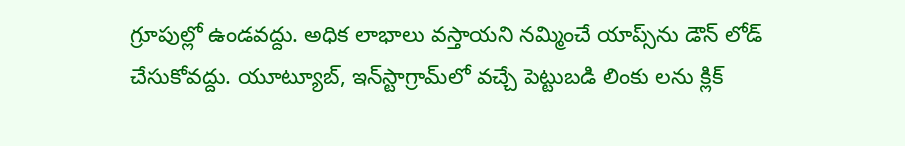గ్రూపుల్లో ఉండవద్దు. అధిక లాభాలు వస్తాయని నమ్మించే యాప్స్‌ను డౌన్‌ లోడ్‌ చేసుకోవద్దు. యూట్యూబ్‌, ఇన్‌స్టాగ్రామ్‌లో వచ్చే పెట్టుబడి లింకు లను క్లిక్‌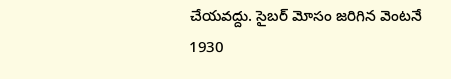చేయవద్దు. సైబర్‌ మోసం జరిగిన వెంటనే 1930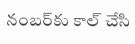నంబర్‌కు కాల్‌ చేసి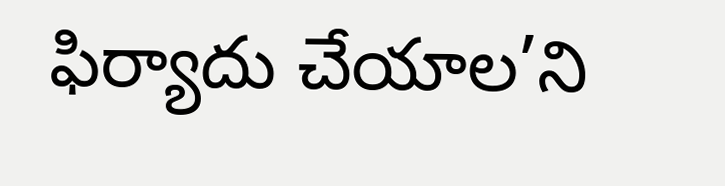ఫిర్యాదు చేయాల’ని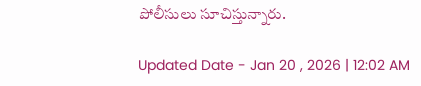పోలీసులు సూచిస్తున్నారు.

Updated Date - Jan 20 , 2026 | 12:02 AM